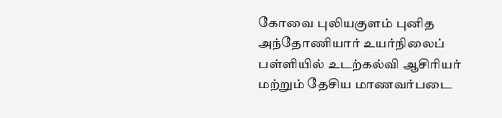கோவை புலியகுளம் புனித அந்தோணியார் உயர்நிலைப் பள்ளியில் உடற்கல்வி ஆசிரியர் மற்றும் தேசிய மாணவர்படை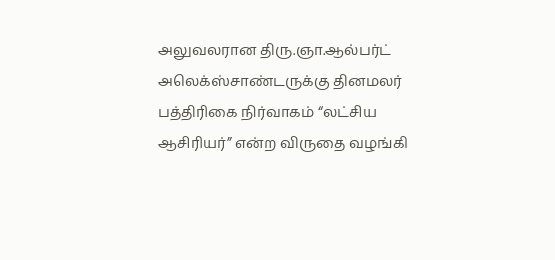அலுவலரான திரு.ஞா.ஆல்பர்ட் அலெக்ஸ்சாண்டருக்கு தினமலர் பத்திரிகை நிர்வாகம் “லட்சிய ஆசிரியர்” என்ற விருதை வழங்கி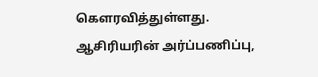கௌரவித்துள்ளது.
ஆசிரியரின் அர்ப்பணிப்பு,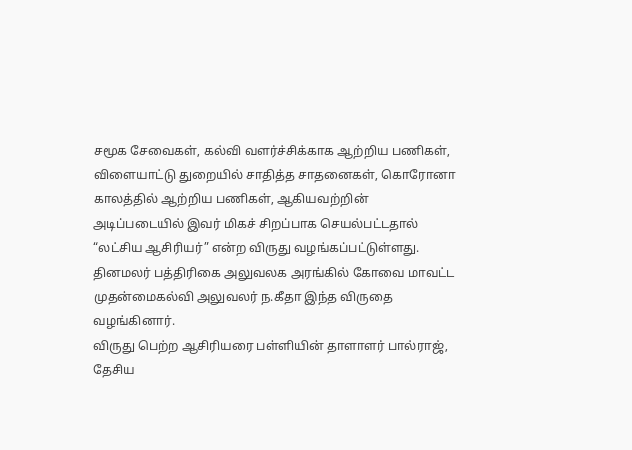சமூக சேவைகள், கல்வி வளர்ச்சிக்காக ஆற்றிய பணிகள், விளையாட்டு துறையில் சாதித்த சாதனைகள், கொரோனா காலத்தில் ஆற்றிய பணிகள், ஆகியவற்றின் அடிப்படையில் இவர் மிகச் சிறப்பாக செயல்பட்டதால் “லட்சிய ஆசிரியர்” என்ற விருது வழங்கப்பட்டுள்ளது.
தினமலர் பத்திரிகை அலுவலக அரங்கில் கோவை மாவட்ட முதன்மைகல்வி அலுவலர் ந.கீதா இந்த விருதை வழங்கினார்.
விருது பெற்ற ஆசிரியரை பள்ளியின் தாளாளர் பால்ராஜ், தேசிய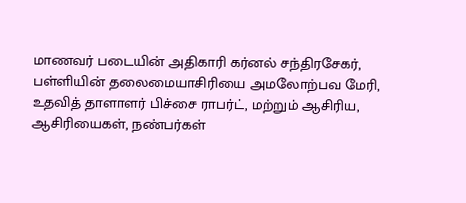மாணவர் படையின் அதிகாரி கர்னல் சந்திரசேகர், பள்ளியின் தலைமையாசிரியை அமலோற்பவ மேரி, உதவித் தாளாளர் பிச்சை ராபர்ட், மற்றும் ஆசிரிய, ஆசிரியைகள், நண்பர்கள்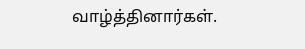வாழ்த்தினார்கள்.